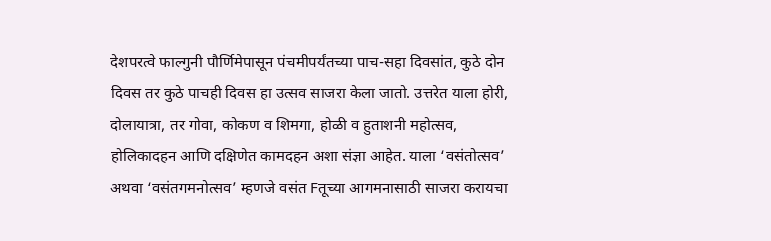देशपरत्वे फाल्गुनी पौर्णिमेपासून पंचमीपर्यंतच्या पाच-सहा दिवसांत, कुठे दोन दिवस तर कुठे पाचही दिवस हा उत्सव साजरा केला जातो. उत्तरेत याला होरी, दोलायात्रा, तर गोवा, कोकण व शिमगा, होळी व हुताशनी महोत्सव, होलिकादहन आणि दक्षिणेत कामदहन अशा संज्ञा आहेत. याला ‘वसंतोत्सव’ अथवा ‘वसंतगमनोत्सव’ म्हणजे वसंत Fतूच्या आगमनासाठी साजरा करायचा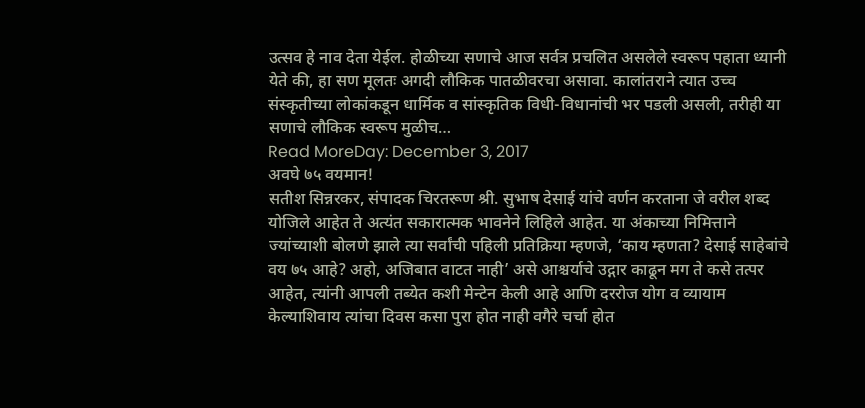उत्सव हे नाव देता येईल. होळीच्या सणाचे आज सर्वत्र प्रचलित असलेले स्वरूप पहाता ध्यानी येते की, हा सण मूलतः अगदी लौकिक पातळीवरचा असावा. कालांतराने त्यात उच्च संस्कृतीच्या लोकांकडून धार्मिक व सांस्कृतिक विधी-विधानांची भर पडली असली, तरीही या सणाचे लौकिक स्वरूप मुळीच…
Read MoreDay: December 3, 2017
अवघे ७५ वयमान!
सतीश सिन्नरकर, संपादक चिरतरूण श्री. सुभाष देसाई यांचे वर्णन करताना जे वरील शब्द योजिले आहेत ते अत्यंत सकारात्मक भावनेने लिहिले आहेत. या अंकाच्या निमित्ताने ज्यांच्याशी बोलणे झाले त्या सर्वांची पहिली प्रतिक्रिया म्हणजे, ‘काय म्हणता? देसाई साहेबांचे वय ७५ आहे? अहो, अजिबात वाटत नाही’ असे आश्चर्याचे उद्गार काढून मग ते कसे तत्पर आहेत, त्यांनी आपली तब्येत कशी मेन्टेन केली आहे आणि दररोज योग व व्यायाम केल्याशिवाय त्यांचा दिवस कसा पुरा होत नाही वगैरे चर्चा होत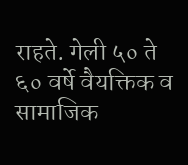राहते. गेली ५० ते ६० वर्षे वैयक्तिक व सामाजिक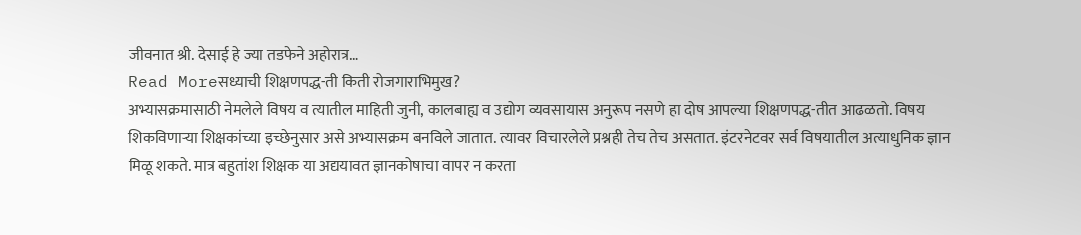जीवनात श्री. देसाई हे ज्या तडफेने अहोरात्र…
Read Moreसध्याची शिक्षणपद्ध-ती किती रोजगाराभिमुख?
अभ्यासक्रमासाठी नेमलेले विषय व त्यातील माहिती जुनी, कालबाह्य व उद्योग व्यवसायास अनुरूप नसणे हा दोष आपल्या शिक्षणपद्ध-तीत आढळतो. विषय शिकविणाऱ्या शिक्षकांच्या इच्छेनुसार असे अभ्यासक्रम बनविले जातात. त्यावर विचारलेले प्रश्नही तेच तेच असतात. इंटरनेटवर सर्व विषयातील अत्याधुनिक ज्ञान मिळू शकते. मात्र बहुतांश शिक्षक या अद्ययावत ज्ञानकोषाचा वापर न करता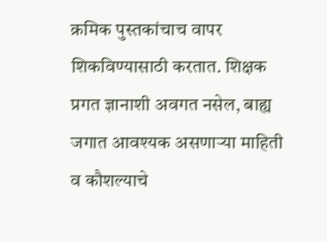क्रमिक पुस्तकांचाच वापर शिकविण्यासाठी करतात. शिक्षक प्रगत ज्ञानाशी अवगत नसेल, बाह्य जगात आवश्यक असणाऱ्या माहिती व कौशल्याचे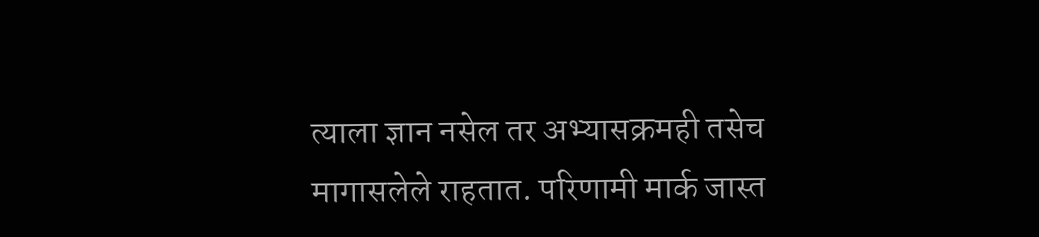त्याला ज्ञान नसेल तर अभ्यासक्रमही तसेच मागासलेले राहतात. परिणामी मार्क जास्त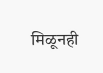मिळूनही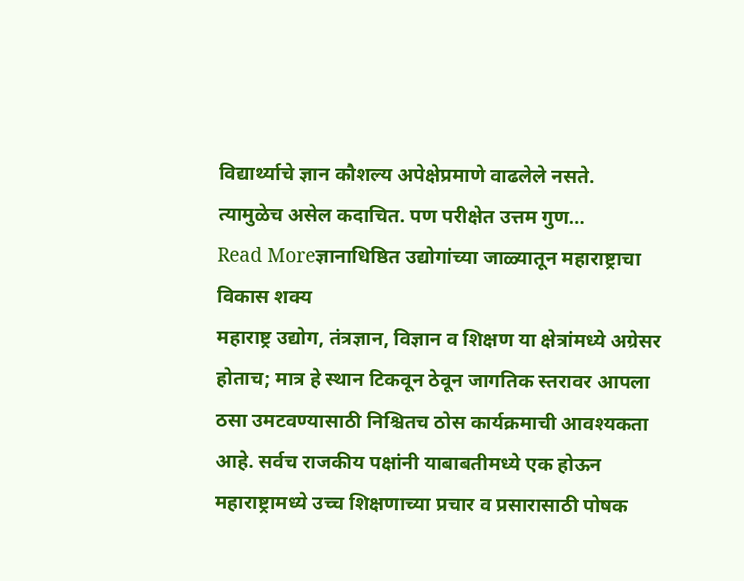विद्यार्थ्याचे ज्ञान कौशल्य अपेक्षेप्रमाणे वाढलेले नसते. त्यामुळेच असेल कदाचित. पण परीक्षेत उत्तम गुण…
Read Moreज्ञानाधिष्ठित उद्योगांच्या जाळ्यातून महाराष्ट्राचा विकास शक्य
महाराष्ट्र उद्योग, तंत्रज्ञान, विज्ञान व शिक्षण या क्षेत्रांमध्ये अग्रेसर होताच; मात्र हे स्थान टिकवून ठेवून जागतिक स्तरावर आपला ठसा उमटवण्यासाठी निश्चितच ठोस कार्यक्रमाची आवश्यकता आहे. सर्वच राजकीय पक्षांनी याबाबतीमध्ये एक होऊन महाराष्ट्रामध्ये उच्च शिक्षणाच्या प्रचार व प्रसारासाठी पोषक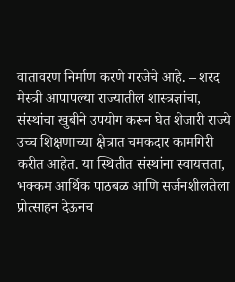वातावरण निर्माण करणे गरजेचे आहे. – शरद मेस्त्री आपापल्या राज्यातील शास्त्रज्ञांचा, संस्थांचा खुबीने उपयोग करून घेत शेजारी राज्ये उच्च शिक्षणाच्या क्षेत्रात चमकदार कामगिरी करीत आहेत. या स्थितीत संस्थांना स्वायत्तता, भक्कम आर्थिक पाठबळ आणि सर्जनशीलतेला प्रोत्साहन देऊनच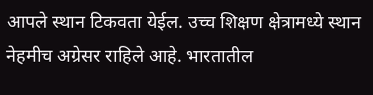आपले स्थान टिकवता येईल. उच्च शिक्षण क्षेत्रामध्ये स्थान नेहमीच अग्रेसर राहिले आहे. भारतातील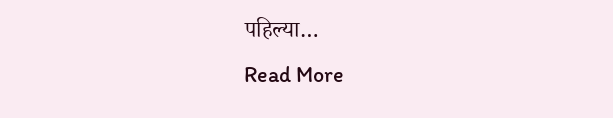पहिल्या…
Read More